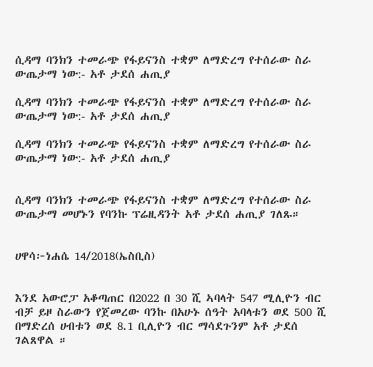ሲዳማ ባንክን ተመራጭ የፋይናንስ ተቋም ለማድረግ የተሰራው ስራ ውጤታማ ነው:- አቶ ታደሰ ሐጢያ

ሲዳማ ባንክን ተመራጭ የፋይናንስ ተቋም ለማድረግ የተሰራው ስራ ውጤታማ ነው:- አቶ ታደሰ ሐጢያ

ሲዳማ ባንክን ተመራጭ የፋይናንስ ተቋም ለማድረግ የተሰራው ስራ ውጤታማ ነው:- አቶ ታደሰ ሐጢያ


ሲዳማ ባንክን ተመራጭ የፋይናንስ ተቋም ለማድረግ የተሰራው ስራ ውጤታማ መሆኑን የባንኩ ፕሬዚዳንት አቶ ታደሰ ሐጢያ ገለጹ።


ሀዋሳ፦ነሐሴ 14/2018(ኤስቢስ)


እንደ አውሮፓ አቆጣጠር በ2022 በ 30 ሺ ኣባላት 547 ሚሊዮን ብር ብቻ ይዞ ስራውን የጀመረው ባንኩ በአሁኑ ሰዓት አባላቱን ወደ 500 ሺ በማድረሰ ሀብቱን ወደ 8.1 ቢሊዮን ብር ማሳደጉንም አቶ ታደሰ ገልጸዋል ።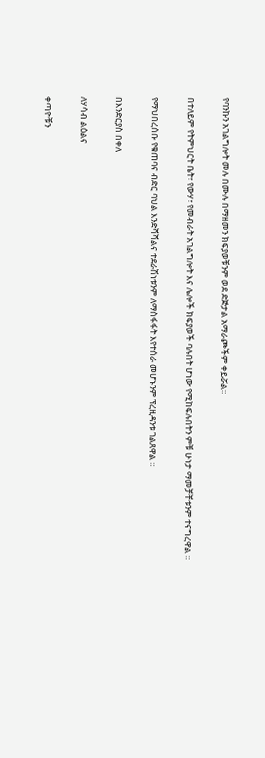የባንኩን አገልግሎት መሉ በሙሉ በማዘመን ክፍያወቹንም ወደ ድጅታል አማራጮችም ቀይሯል።


በተለይም የትምህርት ቤት፣ የውሃ፣ የመብራት አገልግሎት እና ሌሎች ክፍያወች ባሉበት ሆነው የሚከፍሉበትን ምቹ ሁነታ ማመቻቸቱንም ተናግረዋል ።


የማህበረሰቡ የቁጠባና ብድር ባህል እንድሻሻልና ተደራሽነቱንም ለማስፋፋት እየተሰራ መሆኑንም ፕረዚዳንቱ ገልጸዋል ።


በእንድርያስ በቀለ


ለሃሳብ ልዕልና


ቀጣዮቹን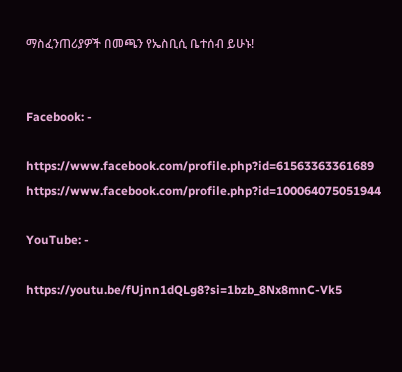ማስፈንጠሪያዎች በመጫን የኤስቢሲ ቤተሰብ ይሁኑ!


Facebook: -

https://www.facebook.com/profile.php?id=61563363361689 https://www.facebook.com/profile.php?id=100064075051944

YouTube: -

https://youtu.be/fUjnn1dQLg8?si=1bzb_8Nx8mnC-Vk5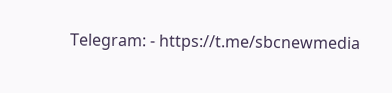Telegram: - https://t.me/sbcnewmedia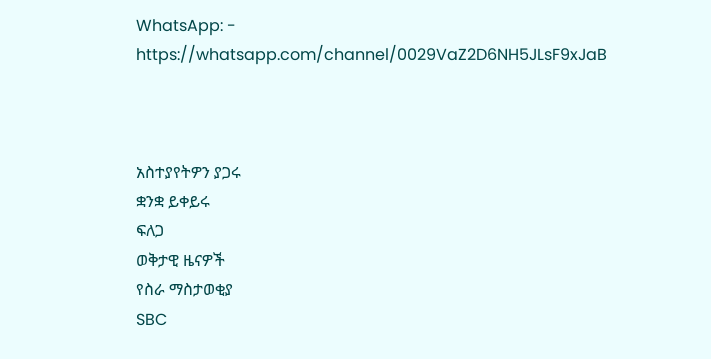WhatsApp: - https://whatsapp.com/channel/0029VaZ2D6NH5JLsF9xJaB



አስተያየትዎን ያጋሩ
ቋንቋ ይቀይሩ
ፍለጋ
ወቅታዊ ዜናዎች
የስራ ማስታወቂያ
SBC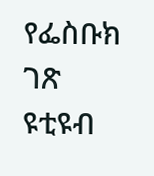የፌስቡክ ገጽ
ዩቲዩብ